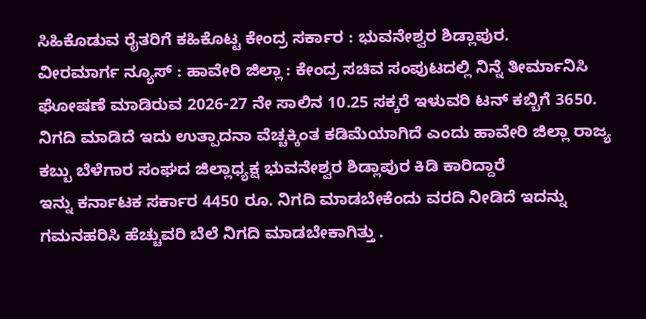ಸಿಹಿಕೊಡುವ ರೈತರಿಗೆ ಕಹಿಕೊಟ್ಟ ಕೇಂದ್ರ ಸರ್ಕಾರ : ಭುವನೇಶ್ವರ ಶಿಡ್ಲಾಪುರ.
ವೀರಮಾರ್ಗ ನ್ಯೂಸ್ : ಹಾವೇರಿ ಜಿಲ್ಲಾ : ಕೇಂದ್ರ ಸಚಿವ ಸಂಪುಟದಲ್ಲಿ ನಿನ್ನೆ ತೀರ್ಮಾನಿಸಿ ಘೋಷಣೆ ಮಾಡಿರುವ 2026-27 ನೇ ಸಾಲಿನ 10.25 ಸಕ್ಕರೆ ಇಳುವರಿ ಟನ್ ಕಬ್ಬಿಗೆ 3650. ನಿಗದಿ ಮಾಡಿದೆ ಇದು ಉತ್ಪಾದನಾ ವೆಚ್ಚಕ್ಕಿಂತ ಕಡಿಮೆಯಾಗಿದೆ ಎಂದು ಹಾವೇರಿ ಜಿಲ್ಲಾ ರಾಜ್ಯ ಕಬ್ಬು ಬೆಳೆಗಾರ ಸಂಘದ ಜಿಲ್ಲಾಧ್ಯಕ್ಷ ಭುವನೇಶ್ವರ ಶಿಡ್ಲಾಪುರ ಕಿಡಿ ಕಾರಿದ್ದಾರೆ
ಇನ್ನು ಕರ್ನಾಟಕ ಸರ್ಕಾರ 4450 ರೂ. ನಿಗದಿ ಮಾಡಬೇಕೆಂದು ವರದಿ ನೀಡಿದೆ ಇದನ್ನು ಗಮನಹರಿಸಿ ಹೆಚ್ಚುವರಿ ಬೆಲೆ ನಿಗದಿ ಮಾಡಬೇಕಾಗಿತ್ತು .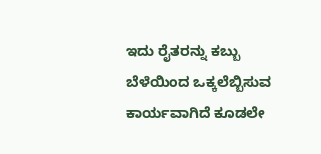ಇದು ರೈತರನ್ನು ಕಬ್ಬು ಬೆಳೆಯಿಂದ ಒಕ್ಕಲೆಬ್ಬಿಸುವ ಕಾರ್ಯವಾಗಿದೆ ಕೂಡಲೇ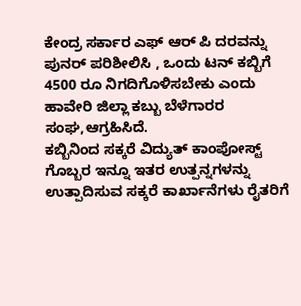ಕೇಂದ್ರ ಸರ್ಕಾರ ಎಫ್ ಆರ್ ಪಿ ದರವನ್ನು ಪುನರ್ ಪರಿಶೀಲಿಸಿ , ಒಂದು ಟನ್ ಕಬ್ಬಿಗೆ 4500 ರೂ ನಿಗದಿಗೊಳಿಸಬೇಕು ಎಂದು ಹಾವೇರಿ ಜಿಲ್ಲಾ ಕಬ್ಬು ಬೆಳೆಗಾರರ ಸಂಘ,ಆಗ್ರಹಿಸಿದೆ.
ಕಬ್ಬಿನಿಂದ ಸಕ್ಕರೆ ವಿದ್ಯುತ್ ಕಾಂಪೋಸ್ಟ್ ಗೊಬ್ಬರ ಇನ್ನೂ ಇತರ ಉತ್ಪನ್ನಗಳನ್ನು ಉತ್ಪಾದಿಸುವ ಸಕ್ಕರೆ ಕಾರ್ಖಾನೆಗಳು ರೈತರಿಗೆ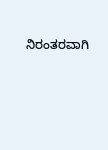ನಿರಂತರವಾಗಿ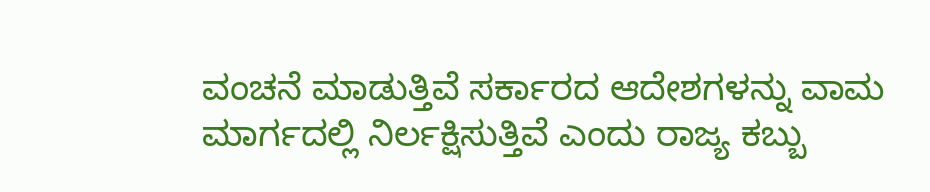ವಂಚನೆ ಮಾಡುತ್ತಿವೆ ಸರ್ಕಾರದ ಆದೇಶಗಳನ್ನು ವಾಮ ಮಾರ್ಗದಲ್ಲಿ ನಿರ್ಲಕ್ಷಿಸುತ್ತಿವೆ ಎಂದು ರಾಜ್ಯ ಕಬ್ಬು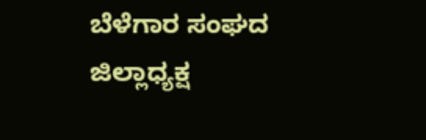ಬೆಳೆಗಾರ ಸಂಘದ ಜಿಲ್ಲಾಧ್ಯಕ್ಷ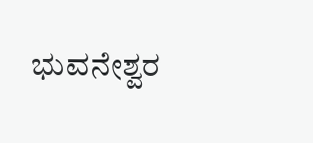ಭುವನೇಶ್ವರ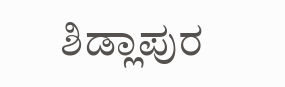ಶಿಡ್ಲಾಪುರ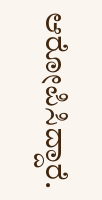ಆರೋಪಿಸಿದ್ದಾರೆ.